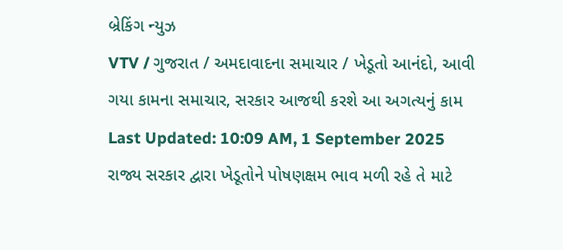બ્રેકિંગ ન્યુઝ
VTV / ગુજરાત / અમદાવાદના સમાચાર / ખેડૂતો આનંદો, આવી ગયા કામના સમાચાર, સરકાર આજથી કરશે આ અગત્યનું કામ
Last Updated: 10:09 AM, 1 September 2025
રાજ્ય સરકાર દ્વારા ખેડૂતોને પોષણક્ષમ ભાવ મળી રહે તે માટે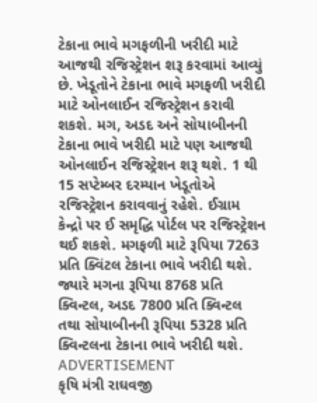ટેકાના ભાવે મગફળીની ખરીદી માટે આજથી રજિસ્ટ્રેશન શરૂ કરવામાં આવ્યું છે. ખેડૂતોને ટેકાના ભાવે મગફળી ખરીદી માટે ઓનલાઈન રજિસ્ટ્રેશન કરાવી શકશે. મગ, અડદ અને સોયાબીનની ટેકાના ભાવે ખરીદી માટે પણ આજથી ઓનલાઈન રજિસ્ટ્રેશન શરૂ થશે. 1 થી 15 સપ્ટેમ્બર દરમ્યાન ખેડૂતોએ રજિસ્ટ્રેશન કરાવવાનું રહેશે. ઈગ્રામ કેન્દ્રો પર ઈ સમૃદ્ધિ પોર્ટલ પર રજિસ્ટ્રેશન થઈ શકશે. મગફળી માટે રૂપિયા 7263 પ્રતિ ક્વિંટલ ટેકાના ભાવે ખરીદી થશે. જ્યારે મગના રૂપિયા 8768 પ્રતિ ક્વિન્ટલ, અડદ 7800 પ્રતિ ક્વિન્ટલ તથા સોયાબીનની રૂપિયા 5328 પ્રતિ ક્વિન્ટલના ટેકાના ભાવે ખરીદી થશે.
ADVERTISEMENT
કૃષિ મંત્રી રાઘવજી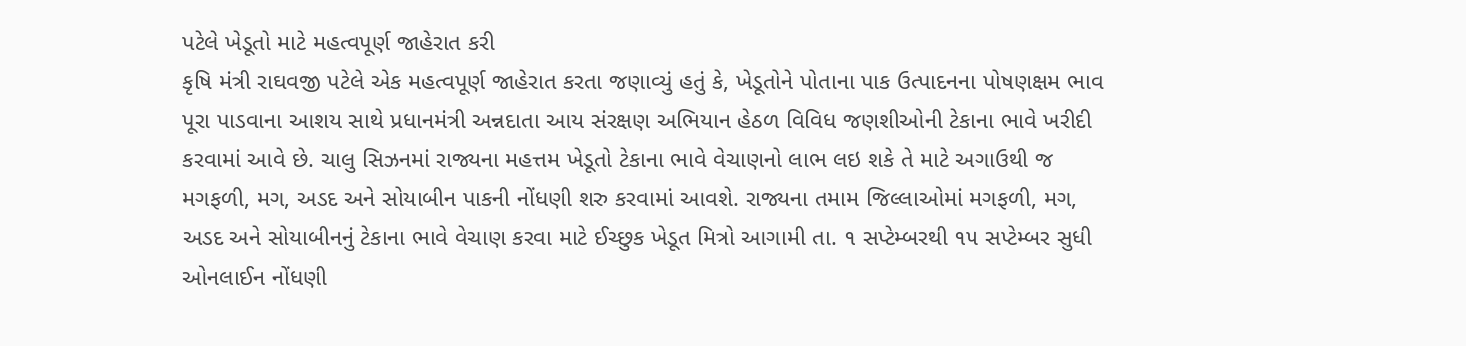પટેલે ખેડૂતો માટે મહત્વપૂર્ણ જાહેરાત કરી
કૃષિ મંત્રી રાઘવજી પટેલે એક મહત્વપૂર્ણ જાહેરાત કરતા જણાવ્યું હતું કે, ખેડૂતોને પોતાના પાક ઉત્પાદનના પોષણક્ષમ ભાવ પૂરા પાડવાના આશય સાથે પ્રધાનમંત્રી અન્નદાતા આય સંરક્ષણ અભિયાન હેઠળ વિવિધ જણશીઓની ટેકાના ભાવે ખરીદી કરવામાં આવે છે. ચાલુ સિઝનમાં રાજ્યના મહત્તમ ખેડૂતો ટેકાના ભાવે વેચાણનો લાભ લઇ શકે તે માટે અગાઉથી જ મગફળી, મગ, અડદ અને સોયાબીન પાકની નોંધણી શરુ કરવામાં આવશે. રાજ્યના તમામ જિલ્લાઓમાં મગફળી, મગ, અડદ અને સોયાબીનનું ટેકાના ભાવે વેચાણ કરવા માટે ઈચ્છુક ખેડૂત મિત્રો આગામી તા. ૧ સપ્ટેમ્બરથી ૧૫ સપ્ટેમ્બર સુધી ઓનલાઈન નોંધણી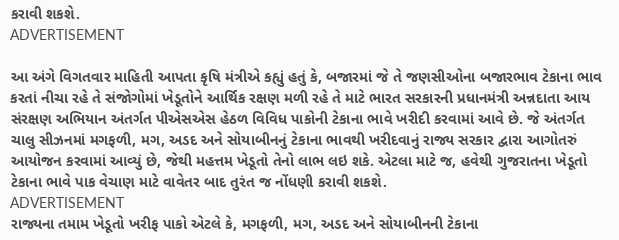કરાવી શકશે.
ADVERTISEMENT

આ અંગે વિગતવાર માહિતી આપતા કૃષિ મંત્રીએ કહ્યું હતું કે, બજારમાં જે તે જણસીઓના બજારભાવ ટેકાના ભાવ કરતાં નીચા રહે તે સંજોગોમાં ખેડૂતોને આર્થિક રક્ષણ મળી રહે તે માટે ભારત સરકારની પ્રધાનમંત્રી અન્નદાતા આય સંરક્ષણ અભિયાન અંતર્ગત પીએસએસ હેઠળ વિવિધ પાકોની ટેકાના ભાવે ખરીદી કરવામાં આવે છે. જે અંતર્ગત ચાલુ સીઝનમાં મગફળી, મગ, અડદ અને સોયાબીનનું ટેકાના ભાવથી ખરીદવાનું રાજ્ય સરકાર દ્વારા આગોતરું આયોજન કરવામાં આવ્યું છે, જેથી મહત્તમ ખેડૂતો તેનો લાભ લઇ શકે. એટલા માટે જ, હવેથી ગુજરાતના ખેડૂતો ટેકાના ભાવે પાક વેચાણ માટે વાવેતર બાદ તુરંત જ નોંધણી કરાવી શકશે.
ADVERTISEMENT
રાજ્યના તમામ ખેડૂતો ખરીફ પાકો એટલે કે, મગફળી, મગ, અડદ અને સોયાબીનની ટેકાના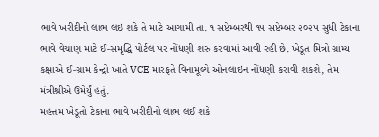ભાવે ખરીદીનો લાભ લઇ શકે તે માટે આગામી તા. ૧ સપ્ટેમ્બરથી ૧૫ સપ્ટેમ્બર ૨૦૨૫ સુધી ટેકાના ભાવે વેચાણ માટે ઈ-સમૃદ્ધિ પોર્ટલ પર નોંધણી શરુ કરવામાં આવી રહી છે. ખેડૂત મિત્રો ગ્રામ્ય કક્ષાએ ઈ-ગ્રામ કેન્દ્રો ખાતે VCE મારફતે વિનામૂલ્યે ઓનલાઇન નોંધણી કરાવી શકશે, તેમ મંત્રીશ્રીએ ઉમેર્યું હતું.
મહત્તમ ખેડૂતો ટેકાના ભાવે ખરીદીનો લાભ લઈ શકે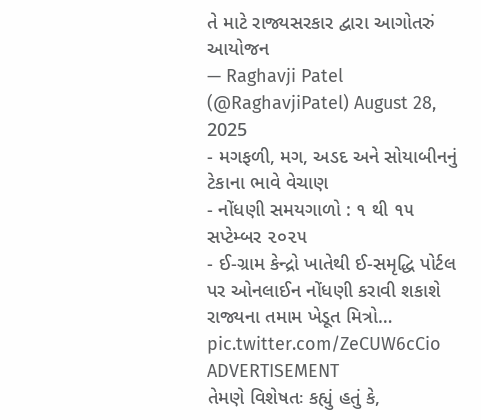તે માટે રાજ્યસરકાર દ્વારા આગોતરું આયોજન
— Raghavji Patel (@RaghavjiPatel) August 28, 2025
- મગફળી, મગ, અડદ અને સોયાબીનનું ટેકાના ભાવે વેચાણ
- નોંધણી સમયગાળો : ૧ થી ૧૫ સપ્ટેમ્બર ૨૦૨૫
- ઈ-ગ્રામ કેન્દ્રો ખાતેથી ઈ-સમૃદ્ધિ પોર્ટલ પર ઓનલાઈન નોંધણી કરાવી શકાશે
રાજ્યના તમામ ખેડૂત મિત્રો… pic.twitter.com/ZeCUW6cCio
ADVERTISEMENT
તેમણે વિશેષતઃ કહ્યું હતું કે,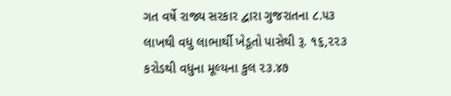ગત વર્ષે રાજ્ય સરકાર દ્વારા ગુજરાતના ૮.૫૩ લાખથી વધુ લાભાર્થી ખેડૂતો પાસેથી રૂ. ૧૬,૨૨૩ કરોડથી વધુના મૂલ્યના કુલ ૨૩.૪૭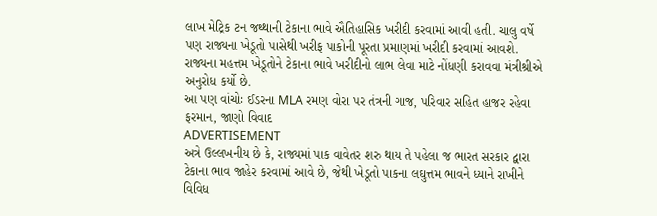લાખ મેટ્રિક ટન જથ્થાની ટેકાના ભાવે ઐતિહાસિક ખરીદી કરવામાં આવી હતી. ચાલુ વર્ષે પણ રાજ્યના ખેડૂતો પાસેથી ખરીફ પાકોની પૂરતા પ્રમાણમાં ખરીદી કરવામાં આવશે. રાજ્યના મહત્તમ ખેડૂતોને ટેકાના ભાવે ખરીદીનો લાભ લેવા માટે નોંધણી કરાવવા મંત્રીશ્રીએ અનુરોધ કર્યો છે.
આ પણ વાંચોઃ ઈડરના MLA રમણ વોરા પર તંત્રની ગાજ, પરિવાર સહિત હાજર રહેવા ફરમાન, જાણો વિવાદ
ADVERTISEMENT
અત્રે ઉલ્લખનીય છે કે, રાજ્યમાં પાક વાવેતર શરુ થાય તે પહેલા જ ભારત સરકાર દ્વારા ટેકાના ભાવ જાહેર કરવામાં આવે છે, જેથી ખેડૂતો પાકના લઘુત્તમ ભાવને ધ્યાને રાખીને વિવિધ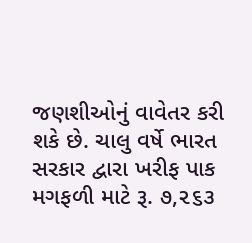જણશીઓનું વાવેતર કરી શકે છે. ચાલુ વર્ષે ભારત સરકાર દ્વારા ખરીફ પાક મગફળી માટે રૂ. ૭,૨૬૩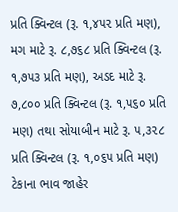પ્રતિ ક્વિન્ટલ (રૂ. ૧,૪૫૨ પ્રતિ મણ), મગ માટે રૂ. ૮,૭૬૮ પ્રતિ ક્વિન્ટલ (રૂ. ૧,૭૫૩ પ્રતિ મણ), અડદ માટે રૂ. ૭,૮૦૦ પ્રતિ ક્વિન્ટલ (રૂ. ૧,૫૬૦ પ્રતિ મણ) તથા સોયાબીન માટે રૂ. ૫,૩૨૮ પ્રતિ ક્વિન્ટલ (રૂ. ૧,૦૬૫ પ્રતિ મણ) ટેકાના ભાવ જાહેર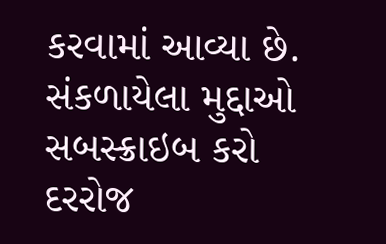કરવામાં આવ્યા છે.
સંકળાયેલા મુદ્દાઓ
સબસ્ક્રાઇબ કરો
દરરોજ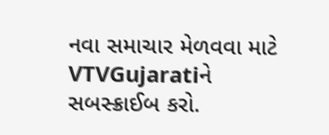નવા સમાચાર મેળવવા માટે VTVGujaratiને સબસ્ક્રાઈબ કરો.